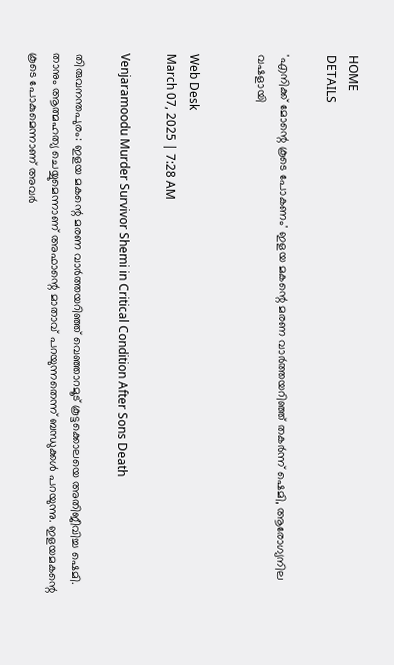HOME
DETAILS

'എനിക്ക് മോന്റെ കൂടെ പോകണം' ഇളയ മകന്റെ മരണ വാര്‍ത്തയറിഞ്ഞ് തകര്‍ന്ന് ഷെമി, ആരോഗ്യനില വഷളായി


Web Desk
March 07, 2025 | 7:28 AM

Venjaramoodu Murder Survivor Shemi in Critical Condition After Sons Death

തിരുവനന്തപുരം: ഇളയ മകന്റെ മരണ വാര്‍ത്തയറിഞ്ഞ് വെഞ്ഞാറമൂട് കൂട്ടക്കൊലയെ അതിജീവിച്ച ഷെമി. താനും ആത്മഹത്യ ചെയ്യുമെന്നാണ് അഫാന്റെ മാതാവ് പറയുന്നതെന്ന് ബന്ധുക്കള്‍ പറയുന്നു. ഇളയമകന്റെ കൂടെ പോകുമെന്നാണ് അവര്‍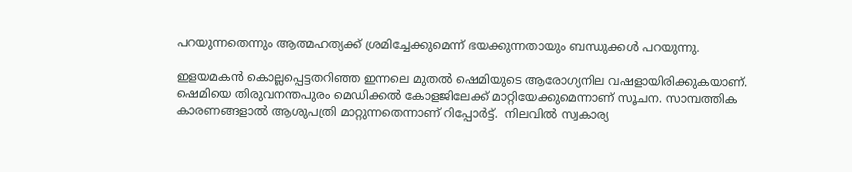പറയുന്നതെന്നും ആത്മഹത്യക്ക് ശ്രമിച്ചേക്കുമെന്ന് ഭയക്കുന്നതായും ബന്ധുക്കള്‍ പറയുന്നു.

ഇളയമകന്‍ കൊല്ലപ്പെട്ടതറിഞ്ഞ ഇന്നലെ മുതല്‍ ഷെമിയുടെ ആരോഗ്യനില വഷളായിരിക്കുകയാണ്. ഷെമിയെ തിരുവനന്തപുരം മെഡിക്കല്‍ കോളജിലേക്ക് മാറ്റിയേക്കുമെന്നാണ് സൂചന. സാമ്പത്തിക കാരണങ്ങളാല്‍ ആശുപത്രി മാറ്റുന്നതെന്നാണ് റിപ്പോര്‍ട്ട്.  നിലവില്‍ സ്വകാര്യ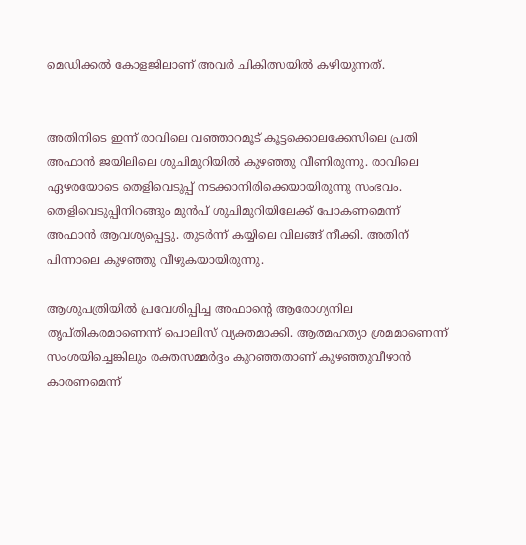മെഡിക്കല്‍ കോളജിലാണ് അവര്‍ ചികിത്സയില്‍ കഴിയുന്നത്.


അതിനിടെ ഇന്ന് രാവിലെ വഞ്ഞാറമൂട് കൂട്ടക്കൊലക്കേസിലെ പ്രതി അഫാന്‍ ജയിലിലെ ശുചിമുറിയില്‍ കുഴഞ്ഞു വീണിരുന്നു. രാവിലെ ഏഴരയോടെ തെളിവെടുപ്പ് നടക്കാനിരിക്കെയായിരുന്നു സംഭവം. തെളിവെടുപ്പിനിറങ്ങും മുന്‍പ് ശുചിമുറിയിലേക്ക് പോകണമെന്ന് അഫാന്‍ ആവശ്യപ്പെട്ടു. തുടര്‍ന്ന് കയ്യിലെ വിലങ്ങ് നീക്കി. അതിന് പിന്നാലെ കുഴഞ്ഞു വീഴുകയായിരുന്നു.

ആശുപത്രിയില്‍ പ്രവേശിപ്പിച്ച അഫാന്റെ ആരോഗ്യനില തൃപ്തികരമാണെന്ന് പൊലിസ് വ്യക്തമാക്കി. ആത്മഹത്യാ ശ്രമമാണെന്ന് സംശയിച്ചെങ്കിലും രക്തസമ്മര്‍ദ്ദം കുറഞ്ഞതാണ് കുഴഞ്ഞുവീഴാന്‍ കാരണമെന്ന്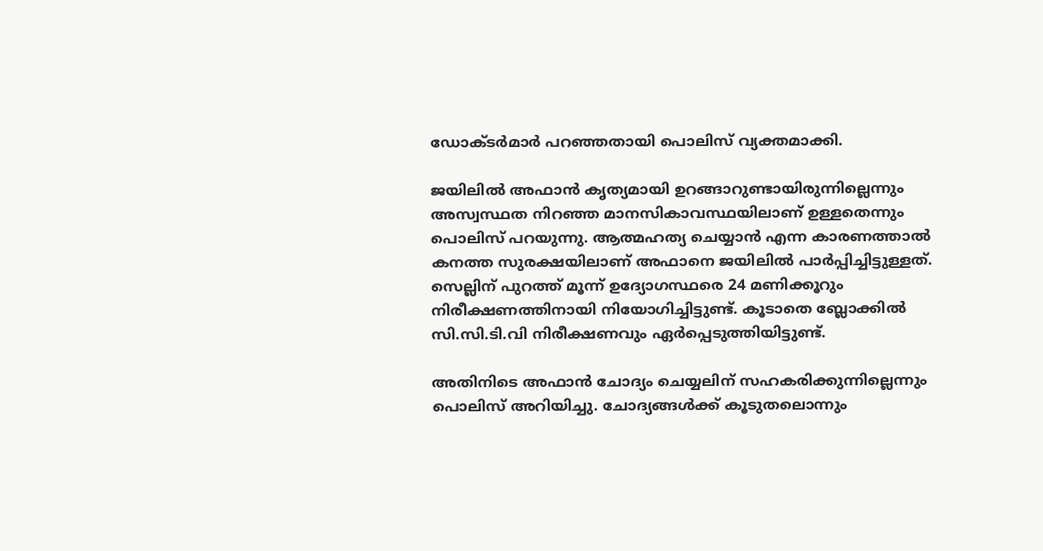ഡോക്ടര്‍മാര്‍ പറഞ്ഞതായി പൊലിസ് വ്യക്തമാക്കി.

ജയിലില്‍ അഫാന്‍ കൃത്യമായി ഉറങ്ങാറുണ്ടായിരുന്നില്ലെന്നും അസ്വസ്ഥത നിറഞ്ഞ മാനസികാവസ്ഥയിലാണ് ഉള്ളതെന്നും പൊലിസ് പറയുന്നു. ആത്മഹത്യ ചെയ്യാന്‍ എന്ന കാരണത്താല്‍ കനത്ത സുരക്ഷയിലാണ് അഫാനെ ജയിലില്‍ പാര്‍പ്പിച്ചിട്ടുള്ളത്. സെല്ലിന് പുറത്ത് മൂന്ന് ഉദ്യോഗസ്ഥരെ 24 മണിക്കൂറും നിരീക്ഷണത്തിനായി നിയോഗിച്ചിട്ടുണ്ട്. കൂടാതെ ബ്ലോക്കില്‍ സി.സി.ടി.വി നിരീക്ഷണവും ഏര്‍പ്പെടുത്തിയിട്ടുണ്ട്.

അതിനിടെ അഫാന്‍ ചോദ്യം ചെയ്യലിന് സഹകരിക്കുന്നില്ലെന്നും പൊലിസ് അറിയിച്ചു. ചോദ്യങ്ങള്‍ക്ക് കൂടുതലൊന്നും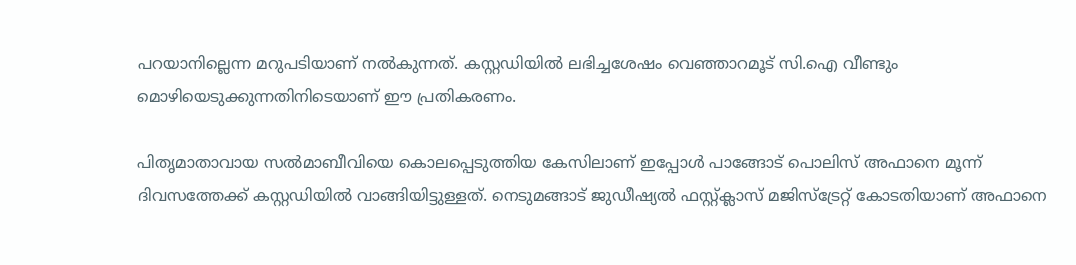പറയാനില്ലെന്ന മറുപടിയാണ് നല്‍കുന്നത്. കസ്റ്റഡിയില്‍ ലഭിച്ചശേഷം വെഞ്ഞാറമൂട് സി.ഐ വീണ്ടും മൊഴിയെടുക്കുന്നതിനിടെയാണ് ഈ പ്രതികരണം.

പിതൃമാതാവായ സല്‍മാബീവിയെ കൊലപ്പെടുത്തിയ കേസിലാണ് ഇപ്പോള്‍ പാങ്ങോട് പൊലിസ് അഫാനെ മൂന്ന് ദിവസത്തേക്ക് കസ്റ്റഡിയില്‍ വാങ്ങിയിട്ടുള്ളത്. നെടുമങ്ങാട് ജുഡീഷ്യല്‍ ഫസ്റ്റ്ക്ലാസ് മജിസ്‌ട്രേറ്റ് കോടതിയാണ് അഫാനെ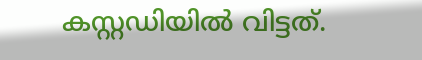കസ്റ്റഡിയില്‍ വിട്ടത്.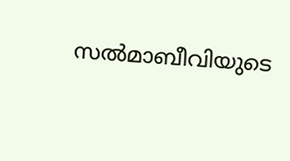സല്‍മാബീവിയുടെ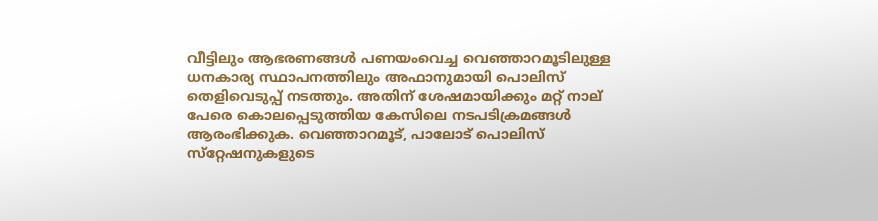വീട്ടിലും ആഭരണങ്ങള്‍ പണയംവെച്ച വെഞ്ഞാറമൂടിലുള്ള ധനകാര്യ സ്ഥാപനത്തിലും അഫാനുമായി പൊലിസ് തെളിവെടുപ്പ് നടത്തും. അതിന് ശേഷമായിക്കും മറ്റ് നാല് പേരെ കൊലപ്പെടുത്തിയ കേസിലെ നടപടിക്രമങ്ങള്‍ ആരംഭിക്കുക. വെഞ്ഞാറമൂട്, പാലോട് പൊലിസ് സ്‌റ്റേഷനുകളുടെ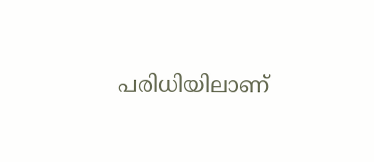പരിധിയിലാണ്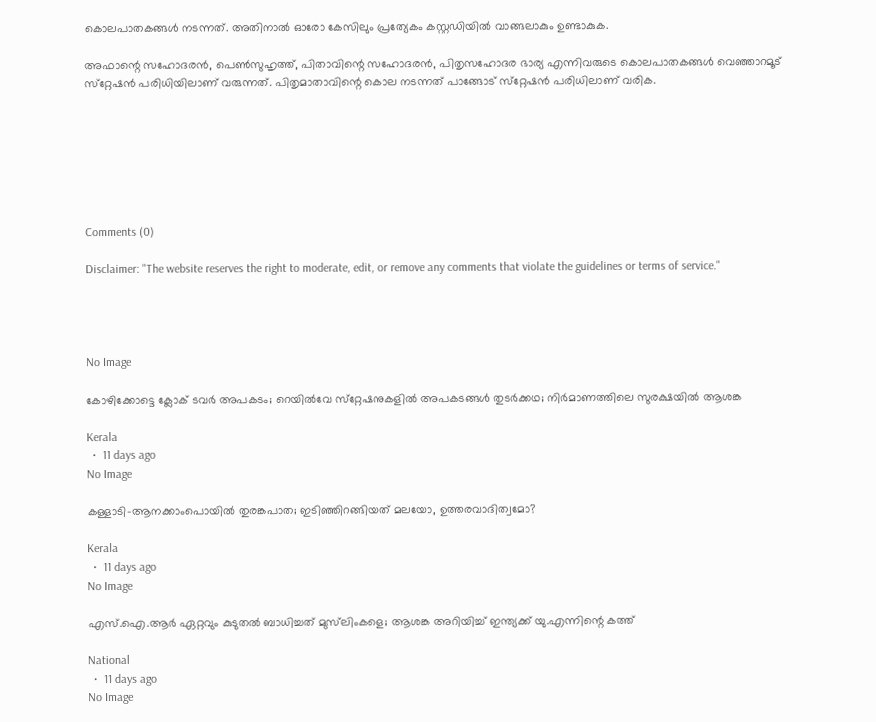കൊലപാതകങ്ങള്‍ നടന്നത്. അതിനാല്‍ ഓരോ കേസിലും പ്രത്യേകം കസ്റ്റഡിയില്‍ വാങ്ങലാകും ഉണ്ടാകുക.

അഫാന്റെ സഹോദരന്‍, പെണ്‍സുഹൃത്ത്, പിതാവിന്റെ സഹോദരന്‍, പിതൃസഹോദര ഭാര്യ എന്നിവരുടെ കൊലപാതകങ്ങള്‍ വെഞ്ഞാറമൂട് സ്‌റ്റേഷന്‍ പരിധിയിലാണ് വരുന്നത്. പിതൃമാതാവിന്റെ കൊല നടന്നത് പാങ്ങോട് സ്‌റ്റേഷന്‍ പരിധിലാണ് വരിക.







Comments (0)

Disclaimer: "The website reserves the right to moderate, edit, or remove any comments that violate the guidelines or terms of service."




No Image

കോഴിക്കോട്ടെ ക്ലോക് ടവർ അപകടം; റെയിൽവേ സ്‌റ്റേഷനുകളിൽ അപകടങ്ങൾ തുടർക്കഥ; നിർമാണത്തിലെ സുരക്ഷയിൽ ആശങ്ക

Kerala
  •  11 days ago
No Image

കള്ളാടി-ആനക്കാംപൊയിൽ തുരങ്കപാത; ഇടിഞ്ഞിറങ്ങിയത് മലയോ, ഉത്തരവാദിത്വമോ?

Kerala
  •  11 days ago
No Image

എസ്.ഐ.ആർ ഏറ്റവും കുടുതൽ ബാധിച്ചത് മുസ്‌ലിംകളെ; ആശങ്ക അറിയിച്ച് ഇന്ത്യക്ക് യു.എന്നിന്റെ കത്ത്

National
  •  11 days ago
No Image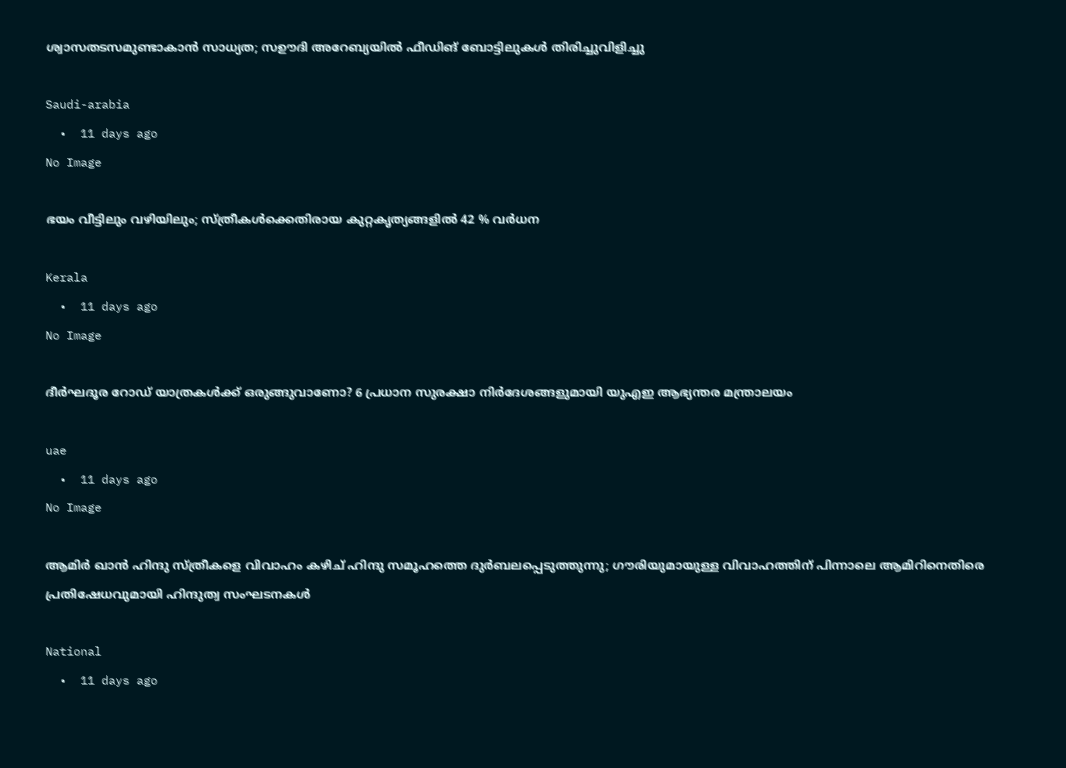ശ്വാസതടസമുണ്ടാകാന്‍ സാധ്യത; സഊദി അറേബ്യയിൽ ഫീഡിങ് ബോട്ടിലുകള്‍ തിരിച്ചുവിളിച്ചു

Saudi-arabia
  •  11 days ago
No Image

ഭയം വീട്ടിലും വഴിയിലും; സ്ത്രീകൾക്കെതിരായ കുറ്റകൃത്യങ്ങളിൽ 42 % വർധന

Kerala
  •  11 days ago
No Image

ദീർഘദൂര റോഡ് യാത്രകൾക്ക് ഒരുങ്ങുവാണോ? 6 പ്രധാന സുരക്ഷാ നിർദേശങ്ങളുമായി യുഎഇ ആഭ്യന്തര മന്ത്രാലയം

uae
  •  11 days ago
No Image

ആമിര്‍ ഖാന്‍ ഹിന്ദു സ്ത്രീകളെ വിവാഹം കഴിച് ഹിന്ദു സമൂഹത്തെ ദുര്‍ബലപ്പെടുത്തുന്നു; ഗൗരിയുമായുള്ള വിവാഹത്തിന് പിന്നാലെ ആമിറിനെതിരെ പ്രതിഷേധവുമായി ഹിന്ദുത്വ സംഘടനകള്‍

National
  •  11 days ago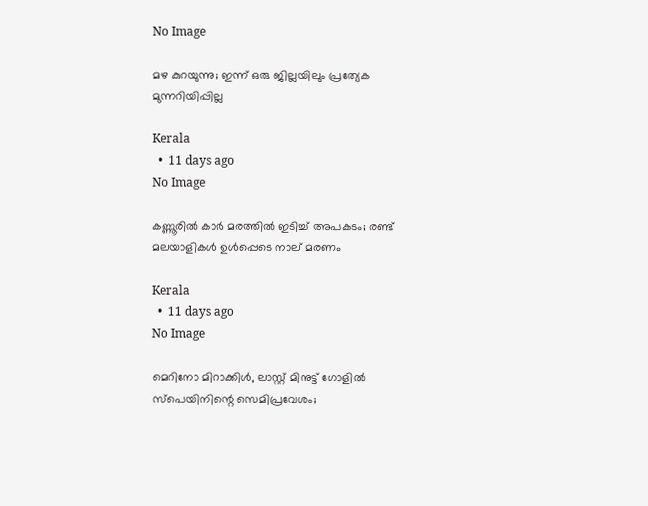No Image

മഴ കുറയുന്നു; ഇന്ന് ഒരു ജില്ലയിലും പ്രത്യേക മുന്നറിയിപ്പില്ല

Kerala
  •  11 days ago
No Image

കണ്ണൂരിൽ കാർ മരത്തിൽ ഇടിച്ച് അപകടം; രണ്ട് മലയാളികൾ ഉൾപ്പെടെ നാല് മരണം

Kerala
  •  11 days ago
No Image

മെറിനോ മിറാക്കിള്‍, ലാസ്റ്റ് മിനുട്ട് ഗോളില്‍ സ്‌പെയിനിന്റെ സെമിപ്രവേശം;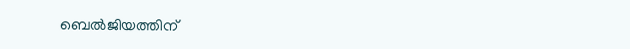ബെല്‍ജിയത്തിന്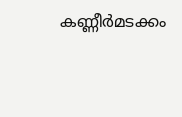കണ്ണീര്‍മടക്കം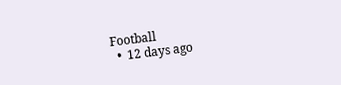Football
  •  12 days ago